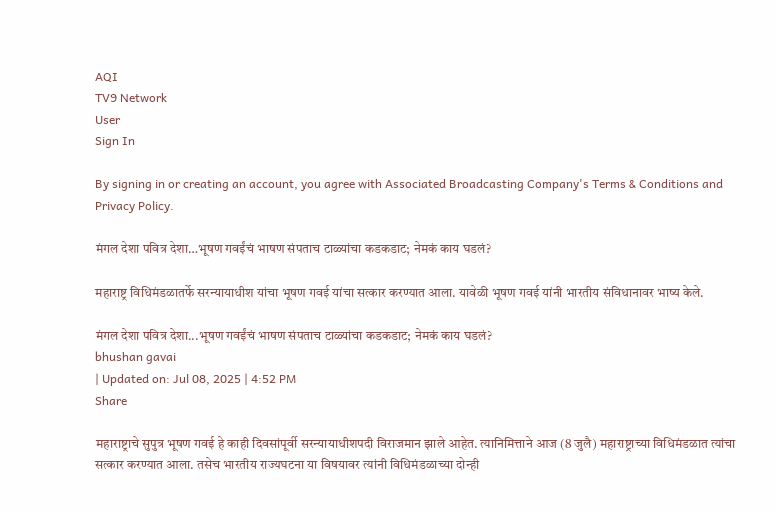AQI
TV9 Network
User
Sign In

By signing in or creating an account, you agree with Associated Broadcasting Company's Terms & Conditions and Privacy Policy.

मंगल देशा पवित्र देशा…भूषण गवईंचं भाषण संपताच टाळ्यांचा कडकडाट; नेमकं काय घडलं?

महाराष्ट्र विधिमंडळातर्फे सरन्यायाधीश यांचा भूषण गवई यांचा सत्कार करण्यात आला. यावेळी भूषण गवई यांनी भारतीय संविधानावर भाष्य केले.

मंगल देशा पवित्र देशा...भूषण गवईंचं भाषण संपताच टाळ्यांचा कडकडाट; नेमकं काय घडलं?
bhushan gavai
| Updated on: Jul 08, 2025 | 4:52 PM
Share

महाराष्ट्राचे सुपुत्र भूषण गवई हे काही दिवसांपूर्वी सरन्यायाधीशपदी विराजमान झाले आहेत. त्यानिमित्ताने आज (8 जुलै) महाराष्ट्राच्या विधिमंडळात त्यांचा सत्कार करण्यात आला. तसेच भारतीय राज्यघटना या विषयावर त्यांनी विधिमंडळाच्या दोन्ही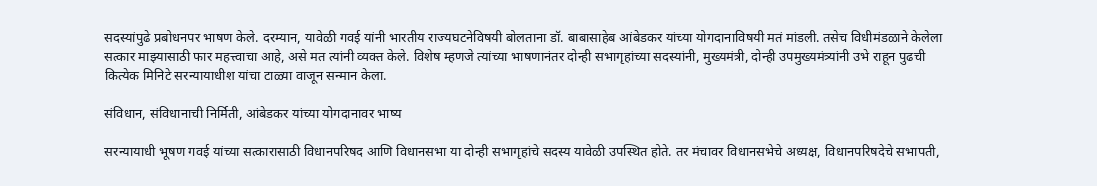सदस्यांपुढे प्रबोधनपर भाषण केले. दरम्यान, यावेळी गवई यांनी भारतीय राज्यघटनेविषयी बोलताना डॉ. बाबासाहेब आंबेडकर यांच्या योगदानाविषयी मतं मांडली. तसेच विधीमंडळाने केलेला सत्कार माझ्यासाठी फार महत्त्वाचा आहे, असे मत त्यांनी व्यक्त केले. विशेष म्हणजे त्यांच्या भाषणानंतर दोन्ही सभागृहांच्या सदस्यांनी, मुख्यमंत्री, दोन्ही उपमुख्यमंत्र्‍यांनी उभे राहून पुढची कित्येक मिनिटे सरन्यायाधीश यांचा टाळ्या वाजून सन्मान केला.

संविधान, संविधानाची निर्मिती, आंबेडकर यांच्या योगदानावर भाष्य

सरन्यायाधी भूषण गवई यांच्या सत्कारासाठी विधानपरिषद आणि विधानसभा या दोन्ही सभागृहांचे सदस्य यावेळी उपस्थित होते. तर मंचावर विधानसभेचे अध्यक्ष, विधानपरिषदेचे सभापती,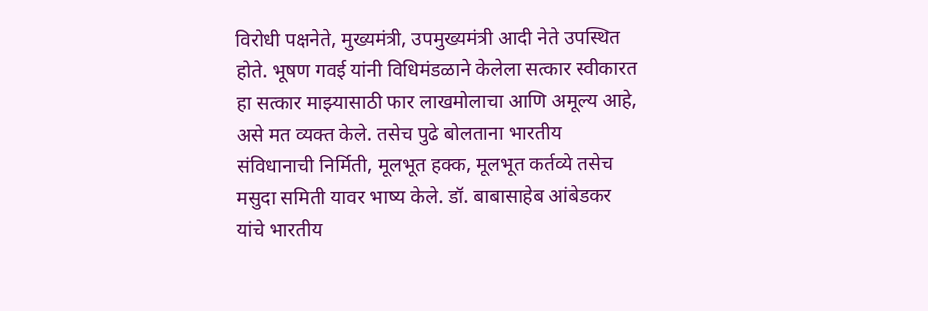विरोधी पक्षनेते, मुख्यमंत्री, उपमुख्यमंत्री आदी नेते उपस्थित होते. भूषण गवई यांनी विधिमंडळाने केलेला सत्कार स्वीकारत हा सत्कार माझ्यासाठी फार लाखमोलाचा आणि अमूल्य आहे, असे मत व्यक्त केले. तसेच पुढे बोलताना भारतीय संविधानाची निर्मिती, मूलभूत हक्क, मूलभूत कर्तव्ये तसेच मसुदा समिती यावर भाष्य केले. डॉ. बाबासाहेब आंबेडकर यांचे भारतीय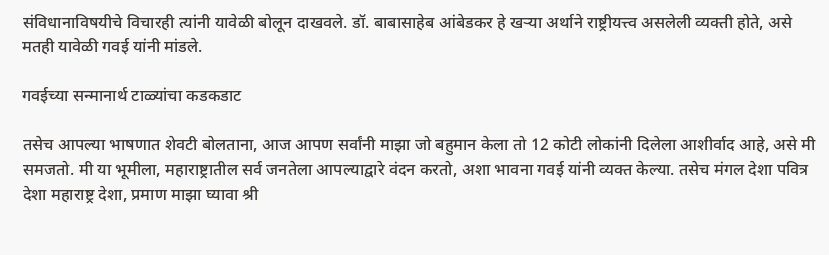संविधानाविषयीचे विचारही त्यांनी यावेळी बोलून दाखवले. डॉ. बाबासाहेब आंबेडकर हे खऱ्या अर्थाने राष्ट्रीयत्त्व असलेली व्यक्ती होते, असे मतही यावेळी गवई यांनी मांडले.

गवईच्या सन्मानार्थ टाळ्यांचा कडकडाट

तसेच आपल्या भाषणात शेवटी बोलताना, आज आपण सर्वांनी माझा जो बहुमान केला तो 12 कोटी लोकांनी दिलेला आशीर्वाद आहे, असे मी समजतो. मी या भूमीला, महाराष्ट्रातील सर्व जनतेला आपल्याद्वारे वंदन करतो, अशा भावना गवई यांनी व्यक्त केल्या. तसेच मंगल देशा पवित्र देशा महाराष्ट्र देशा, प्रमाण माझा घ्यावा श्री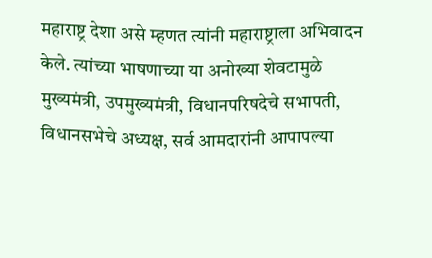महाराष्ट्र देशा असे म्हणत त्यांनी महाराष्ट्राला अभिवादन केले. त्यांच्या भाषणाच्या या अनोख्या शेवटामुळे मुख्यमंत्री, उपमुख्यमंत्री, विधानपरिषदेचे सभापती, विधानसभेचे अध्यक्ष, सर्व आमदारांनी आपापल्या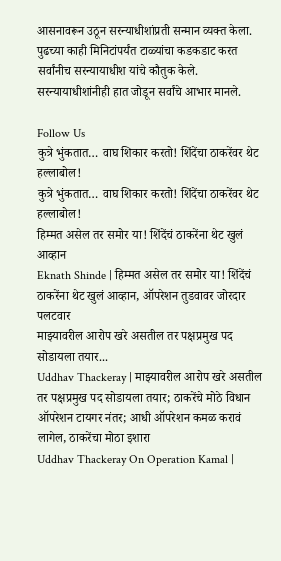आसनावरून उठून सरन्याधीशांप्रती सन्मान व्यक्त केला. पुढच्या काही मिनिटांपर्यंत टाळ्यांचा कडकडाट करत सर्वांनीच सरन्यायाधीश यांचे कौतुक केले. सरन्यायाधीशांनीही हात जोडून सर्वांचे आभार मानले.

Follow Us
कुत्रे भुंकतात… वाघ शिकार करतो! शिंदेंचा ठाकरेंवर थेट हल्लाबोल!
कुत्रे भुंकतात… वाघ शिकार करतो! शिंदेंचा ठाकरेंवर थेट हल्लाबोल!
हिम्मत असेल तर समोर या! शिंदेंचं ठाकरेंना थेट खुलं आव्हान
Eknath Shinde | हिम्मत असेल तर समोर या! शिंदेंचं ठाकरेंना थेट खुलं आव्हान, ऑपरेशन तुडवावर जोरदार पलटवार
माझ्यावरील आरोप खरे असतील तर पक्षप्रमुख पद सोडायला तयार...
Uddhav Thackeray | माझ्यावरील आरोप खरे असतील तर पक्षप्रमुख पद सोडायला तयार; ठाकरेंचे मोठे विधान
ऑपरेशन टायगर नंतर; आधी ऑपरेशन कमळ करावं लागेल, ठाकरेंचा मोठा इशारा
Uddhav Thackeray On Operation Kamal |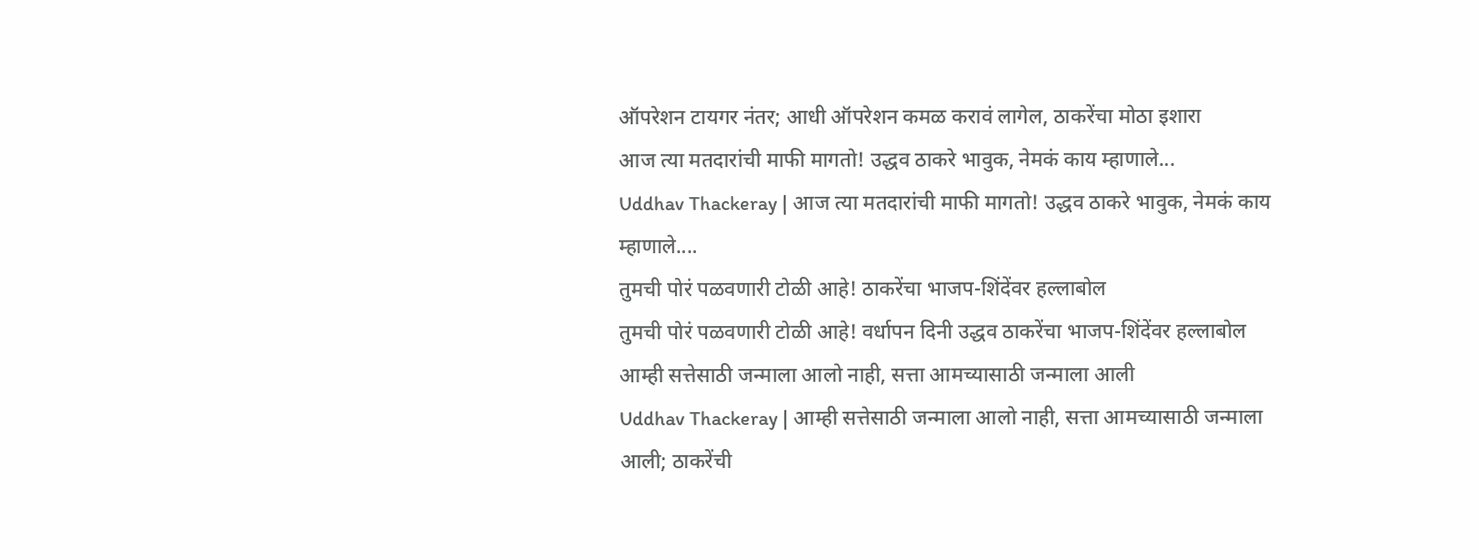ऑपरेशन टायगर नंतर; आधी ऑपरेशन कमळ करावं लागेल, ठाकरेंचा मोठा इशारा
आज त्या मतदारांची माफी मागतो! उद्धव ठाकरे भावुक, नेमकं काय म्हाणाले...
Uddhav Thackeray | आज त्या मतदारांची माफी मागतो! उद्धव ठाकरे भावुक, नेमकं काय म्हाणाले....
तुमची पोरं पळवणारी टोळी आहे! ठाकरेंचा भाजप-शिंदेंवर हल्लाबोल
तुमची पोरं पळवणारी टोळी आहे! वर्धापन दिनी उद्धव ठाकरेंचा भाजप-शिंदेंवर हल्लाबोल
आम्ही सत्तेसाठी जन्माला आलो नाही, सत्ता आमच्यासाठी जन्माला आली
Uddhav Thackeray | आम्ही सत्तेसाठी जन्माला आलो नाही, सत्ता आमच्यासाठी जन्माला आली; ठाकरेंची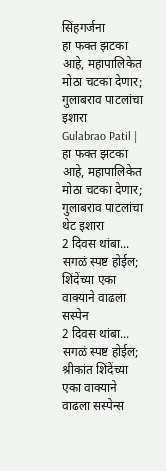सिंहगर्जना
हा फक्त झटका आहे, महापालिकेत मोठा चटका देणार; गुलाबराव पाटलांचा इशारा
Gulabrao Patil | हा फक्त झटका आहे, महापालिकेत मोठा चटका देणार; गुलाबराव पाटलांचा थेट इशारा
2 दिवस थांबा... सगळं स्पष्ट होईल; शिंदेंच्या एका वाक्याने वाढला सस्पेन
2 दिवस थांबा... सगळं स्पष्ट होईल; श्रीकांत शिंदेंच्या एका वाक्याने वाढला सस्पेन्स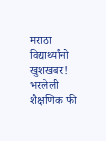मराठा विद्यार्थ्यांनो खुशखबर! भरलेली शैक्षणिक फी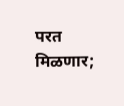परत मिळणार;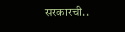सरकारची..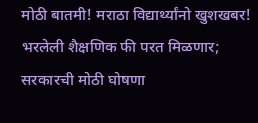मोठी बातमी! मराठा विद्यार्थ्यांनो खुशखबर! भरलेली शैक्षणिक फी परत मिळणार; सरकारची मोठी घोषणा